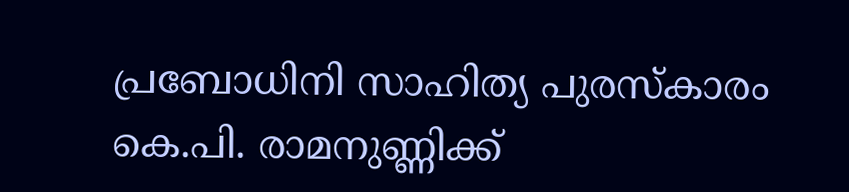പ്രബോധിനി സാഹിത്യ പുരസ്കാരം കെ.പി. രാമനുണ്ണിക്ക്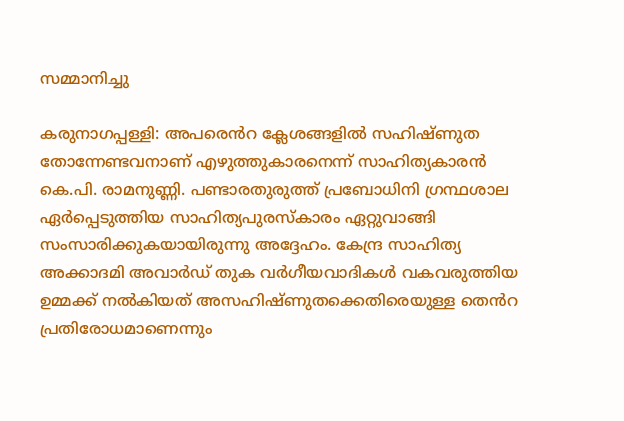സമ്മാനിച്ചു

കരുനാഗപ്പള്ളി: അപരെൻറ ക്ലേശങ്ങളിൽ സഹിഷ്ണുത തോന്നേണ്ടവനാണ് എഴുത്തുകാരനെന്ന് സാഹിത്യകാരൻ കെ.പി. രാമനുണ്ണി. പണ്ടാരതുരുത്ത് പ്രബോധിനി ഗ്രന്ഥശാല ഏർപ്പെടുത്തിയ സാഹിത്യപുരസ്കാരം ഏറ്റുവാങ്ങി സംസാരിക്കുകയായിരുന്നു അദ്ദേഹം. കേന്ദ്ര സാഹിത്യ അക്കാദമി അവാർഡ് തുക വർഗീയവാദികൾ വകവരുത്തിയ ഉമ്മക്ക് നൽകിയത് അസഹിഷ്ണുതക്കെതിരെയുള്ള തെൻറ പ്രതിരോധമാണെന്നും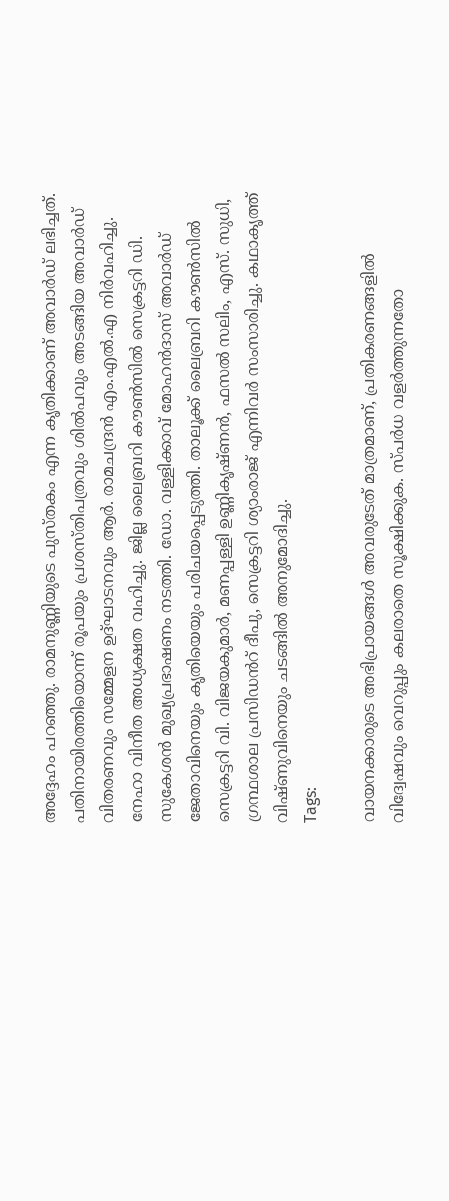അദ്ദേഹം പറഞ്ഞു. രാമനുണ്ണിയുടെ പുസ്തകം എന്ന കൃതിക്കാണ് അവാർഡ് ലഭിച്ചത്. പതിനായിരത്തിയൊന്ന് രൂപയും പ്രശസ്തിപത്രവും ശിൽപവും അടങ്ങിയ അവാർഡ് വിതരണവും സമ്മേളന ഉദ്ഘാടനവും ആർ. രാമചന്ദ്രൻ എം.എൽ.എ നിർവഹിച്ചു. നേഹാ വിനീത അധ്യക്ഷത വഹിച്ചു. ജില്ല ലൈബ്രറി കൗൺസിൽ സെക്രട്ടറി ഡി. സുകേശൻ മുഖ്യപ്രഭാഷണം നടത്തി. ഡോ. വള്ളിക്കാവ് മോഹൻദാസ് അവാർഡ് ജേതാവിനെയും കൃതിയെയും പരിചയപ്പെടുത്തി. താലൂക്ക് ലൈബ്രറി കൗൺസിൽ സെക്രട്ടറി വി. വിജയകുമാർ, മണപ്പള്ളി ഉണ്ണികൃഷ്ണൻ, ഫസൽ സലിം, എസ്. സുധി, ഗ്രന്ഥശാല പ്രസിഡൻറ് ദീപു, സെക്രട്ടറി ശ്യാംരാജ് എന്നിവർ സംസാരിച്ചു. കഥാകൃത്ത് വിഷ്ണുവിനെയും ചടങ്ങിൽ അനുമോദിച്ചു.
Tags:

വായനക്കാരുടെ അഭിപ്രായങ്ങള്‍ അവരുടേത് മാത്രമാണ്, പ്രതികരണങ്ങളിൽ വിദ്വേഷവും വെറുപ്പും കലരാതെ സൂക്ഷിക്കുക. സ്പർധ വളർത്തുന്നതോ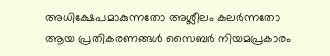അധിക്ഷേപമാകുന്നതോ അശ്ലീലം കലർന്നതോ ആയ പ്രതികരണങ്ങൾ സൈബർ നിയമപ്രകാരം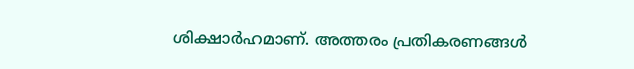ശിക്ഷാർഹമാണ്. അത്തരം പ്രതികരണങ്ങൾ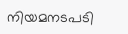നിയമനടപടി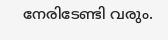നേരിടേണ്ടി വരും.